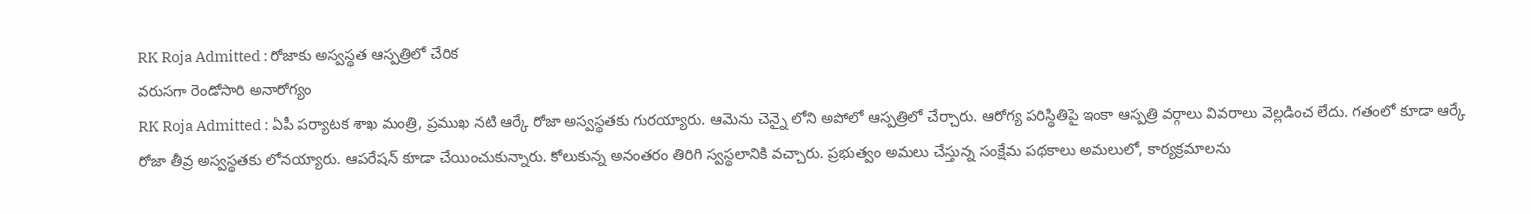RK Roja Admitted : రోజాకు అస్వస్థత ఆస్పత్రిలో చేరిక
వరుసగా రెండోసారి అనారోగ్యం
RK Roja Admitted : ఏపీ పర్యాటక శాఖ మంత్రి, ప్రముఖ నటి ఆర్కే రోజా అస్వస్థతకు గురయ్యారు. ఆమెను చెన్నై లోని అపోలో ఆస్పత్రిలో చేర్చారు. ఆరోగ్య పరిస్థితిపై ఇంకా ఆస్పత్రి వర్గాలు వివరాలు వెల్లడించ లేదు. గతంలో కూడా ఆర్కే రోజా తీవ్ర అస్వస్థతకు లోనయ్యారు. ఆపరేషన్ కూడా చేయించుకున్నారు. కోలుకున్న అనంతరం తిరిగి స్వస్థలానికి వచ్చారు. ప్రభుత్వం అమలు చేస్తున్న సంక్షేమ పథకాలు అమలులో, కార్యక్రమాలను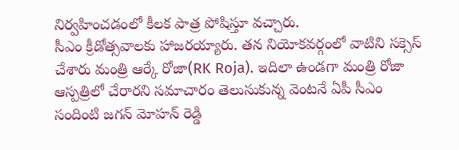నిర్వహించడంలో కీలక పాత్ర పోషిస్తూ వచ్చారు.
సీఎం క్రీడోత్సవాలకు హాజరయ్యారు. తన నియోకవర్గంలో వాటిని సక్సెస్ చేశారు మంత్రి ఆర్కే రోజా(RK Roja). ఇదిలా ఉండగా మంత్రి రోజా ఆస్పత్రిలో చేరారని సమాచారం తెలుసుకున్న వెంటనే ఏపీ సీఎం సందింటి జగన్ మోహన్ రెడ్డి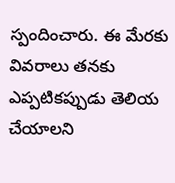స్పందించారు. ఈ మేరకు వివరాలు తనకు ఎప్పటికప్పుడు తెలియ చేయాలని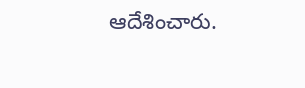ఆదేశించారు.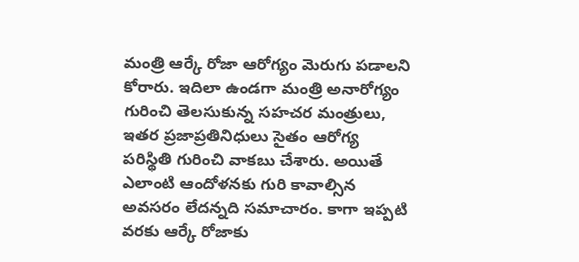మంత్రి ఆర్కే రోజా ఆరోగ్యం మెరుగు పడాలని కోరారు. ఇదిలా ఉండగా మంత్రి అనారోగ్యం గురించి తెలసుకున్న సహచర మంత్రులు, ఇతర ప్రజాప్రతినిధులు సైతం ఆరోగ్య పరిస్థితి గురించి వాకబు చేశారు. అయితే ఎలాంటి ఆందోళనకు గురి కావాల్సిన అవసరం లేదన్నది సమాచారం. కాగా ఇప్పటి వరకు ఆర్కే రోజాకు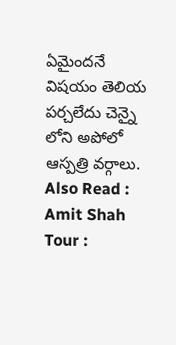ఏమైందనే విషయం తెలియ పర్చలేదు చెన్నై లోని అపోలో ఆస్పత్రి వర్గాలు.
Also Read : Amit Shah Tour :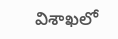విశాఖలో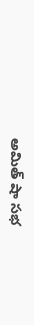అమిత్ షా సభ